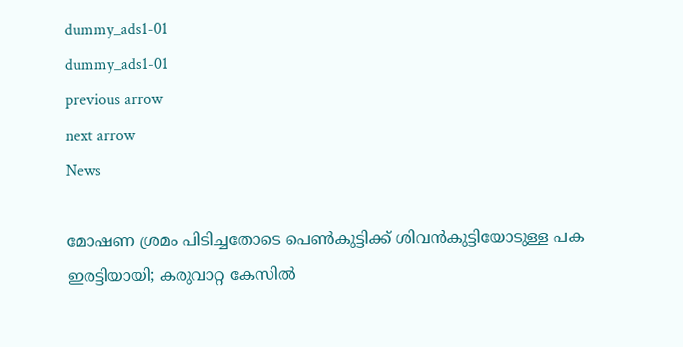dummy_ads1-01
dummy_ads1-01
previous arrow
next arrow
News

മോഷണ ശ്രമം പിടിച്ചതോടെ പെണ്‍കുട്ടിക്ക് ശിവൻകുട്ടിയോടുള്ള പക ഇരട്ടിയായി; കരുവാറ്റ കേസിൽ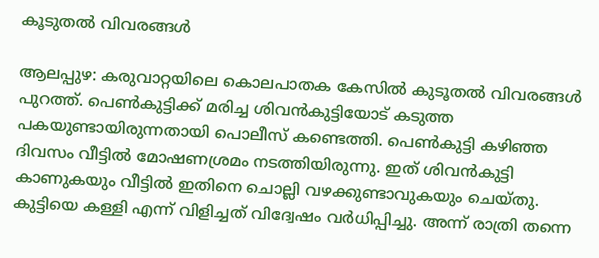കൂടുതൽ വിവരങ്ങൾ

ആലപ്പുഴ: കരുവാറ്റയിലെ കൊലപാതക കേസില്‍ കുടൂതല്‍ വിവരങ്ങള്‍ പുറത്ത്. പെണ്‍കുട്ടിക്ക് മരിച്ച ശിവന്‍കുട്ടിയോട് കടുത്ത പകയുണ്ടായിരുന്നതായി പൊലീസ് കണ്ടെത്തി. പെണ്‍കുട്ടി കഴിഞ്ഞ ദിവസം വീട്ടില്‍ മോഷണശ്രമം നടത്തിയിരുന്നു. ഇത് ശിവന്‍കുട്ടി കാണുകയും വീട്ടില്‍ ഇതിനെ ചൊല്ലി വഴക്കുണ്ടാവുകയും ചെയ്തു. കുട്ടിയെ കള്ളി എന്ന് വിളിച്ചത് വിദ്വേഷം വര്‍ധിപ്പിച്ചു. അന്ന് രാത്രി തന്നെ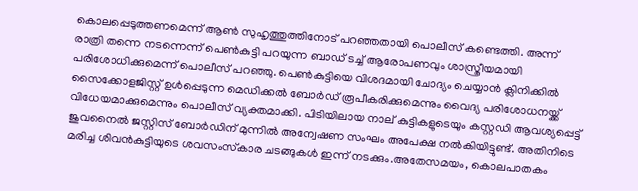കൊലപ്പെടുത്തണമെന്ന് ആണ്‍ സുഹൃത്തുത്തിനോട് പറഞ്ഞതായി പൊലീസ് കണ്ടെത്തി. അന്ന് രാത്രി തന്നെ നടന്നെന്ന് പെണ്‍കുട്ടി പറയുന്ന ബാഡ് ടച്ച് ആരോപണവും ശാസ്ത്രീയമായി പരിശോധിക്കുമെന്ന് പൊലീസ് പറഞ്ഞു. പെണ്‍കുട്ടിയെ വിശദമായി ചോദ്യം ചെയ്യാന്‍ ക്ലിനിക്കില്‍ സൈക്കോളജിസ്റ്റ് ഉള്‍പ്പെടുന്ന മെഡിക്കല്‍ ബോര്‍ഡ് രൂപീകരിക്കുമെന്നും വൈദ്യ പരിശോധനയ്ക്ക് വിധേയമാക്കുമെന്നും പൊലീസ് വ്യക്തമാക്കി. പിടിയിലായ നാല് കുട്ടികളുടെയും കസ്റ്റഡി ആവശ്യപ്പെട്ട് ജുവനൈല്‍ ജസ്റ്റിസ് ബോര്‍ഡിന് മുന്നില്‍ അന്വേഷണ സംഘം അപേക്ഷ നല്‍കിയിട്ടുണ്ട്. അതിനിടെ മരിച്ച ശിവന്‍കുട്ടിയുടെ ശവസംസ്‌കാര ചടങ്ങുകള്‍ ഇന്ന് നടക്കും.അതേസമയം, കൊലപാതകം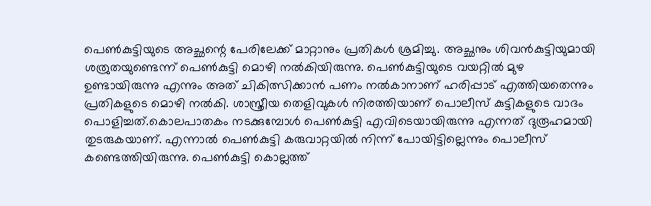പെണ്‍കുട്ടിയുടെ അച്ഛന്റെ പേരിലേക്ക് മാറ്റാനും പ്രതികള്‍ ശ്രമിച്ചു. അച്ഛനും ശിവന്‍കുട്ടിയുമായി ശത്രുതയുണ്ടെന്ന് പെണ്‍കുട്ടി മൊഴി നല്‍കിയിരുന്നു. പെണ്‍കുട്ടിയുടെ വയറ്റില്‍ മുഴ ഉണ്ടായിരുന്നു എന്നും അത് ചികിത്സിക്കാന്‍ പണം നല്‍കാനാണ് ഹരിപ്പാട് എത്തിയതെന്നും പ്രതികളുടെ മൊഴി നല്‍കി. ശാസ്ത്രീയ തെളിവുകള്‍ നിരത്തിയാണ് പൊലീസ് കുട്ടികളുടെ വാദം പൊളിച്ചത്.കൊലപാതകം നടക്കുമ്പോള്‍ പെണ്‍കുട്ടി എവിടെയായിരുന്നു എന്നത് ദുരൂഹമായി തുടരുകയാണ്. എന്നാല്‍ പെണ്‍കുട്ടി കരുവാറ്റയില്‍ നിന്ന് പോയിട്ടില്ലെന്നും പൊലീസ് കണ്ടെത്തിയിരുന്നു. പെണ്‍കുട്ടി കൊല്ലത്ത്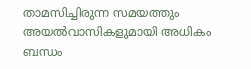താമസിച്ചിരുന്ന സമയത്തും അയല്‍വാസികളുമായി അധികം ബന്ധം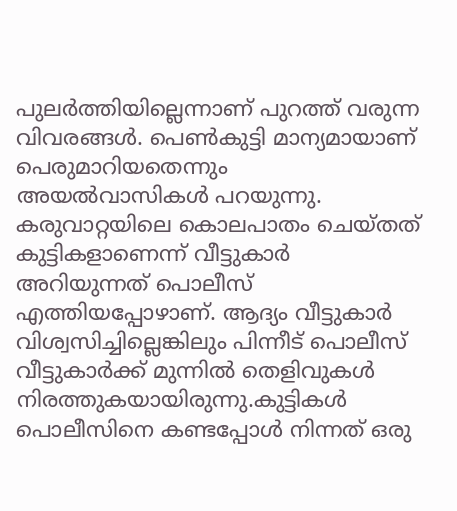പുലര്‍ത്തിയില്ലെന്നാണ് പുറത്ത് വരുന്ന വിവരങ്ങള്‍. പെണ്‍കുട്ടി മാന്യമായാണ് പെരുമാറിയതെന്നും അയല്‍വാസികള്‍ പറയുന്നു. കരുവാറ്റയിലെ കൊലപാതം ചെയ്തത് കുട്ടികളാണെന്ന് വീട്ടുകാര്‍ അറിയുന്നത് പൊലീസ് എത്തിയപ്പോഴാണ്. ആദ്യം വീട്ടുകാര്‍ വിശ്വസിച്ചില്ലെങ്കിലും പിന്നീട് പൊലീസ് വീട്ടുകാര്‍ക്ക് മുന്നില്‍ തെളിവുകള്‍ നിരത്തുകയായിരുന്നു.കുട്ടികള്‍ പൊലീസിനെ കണ്ടപ്പോള്‍ നിന്നത് ഒരു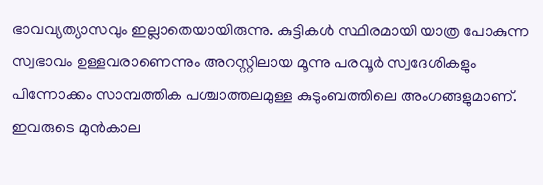ഭാവവ്യത്യാസവും ഇല്ലാതെയായിരുന്നു. കുട്ടികള്‍ സ്ഥിരമായി യാത്ര പോകുന്ന സ്വഭാവം ഉള്ളവരാണെന്നും അറസ്റ്റിലായ മൂന്നു പരവൂര്‍ സ്വദേശികളും പിന്നോക്കം സാമ്പത്തിക പശ്ചാത്തലമുള്ള കുടുംബത്തിലെ അംഗങ്ങളുമാണ്. ഇവരുടെ മുന്‍കാല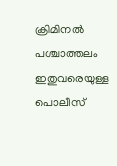ക്രിമിനല്‍ പശ്ചാത്തലം ഇതുവരെയുള്ള പൊലീസ്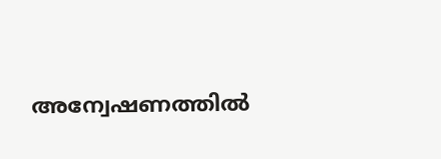അന്വേഷണത്തില്‍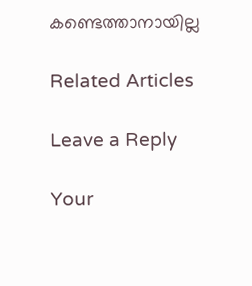കണ്ടെത്താനായില്ല

Related Articles

Leave a Reply

Your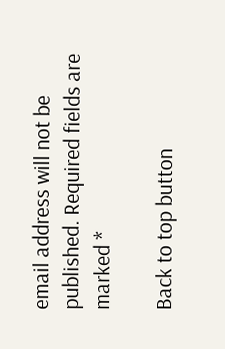email address will not be published. Required fields are marked *

Back to top button